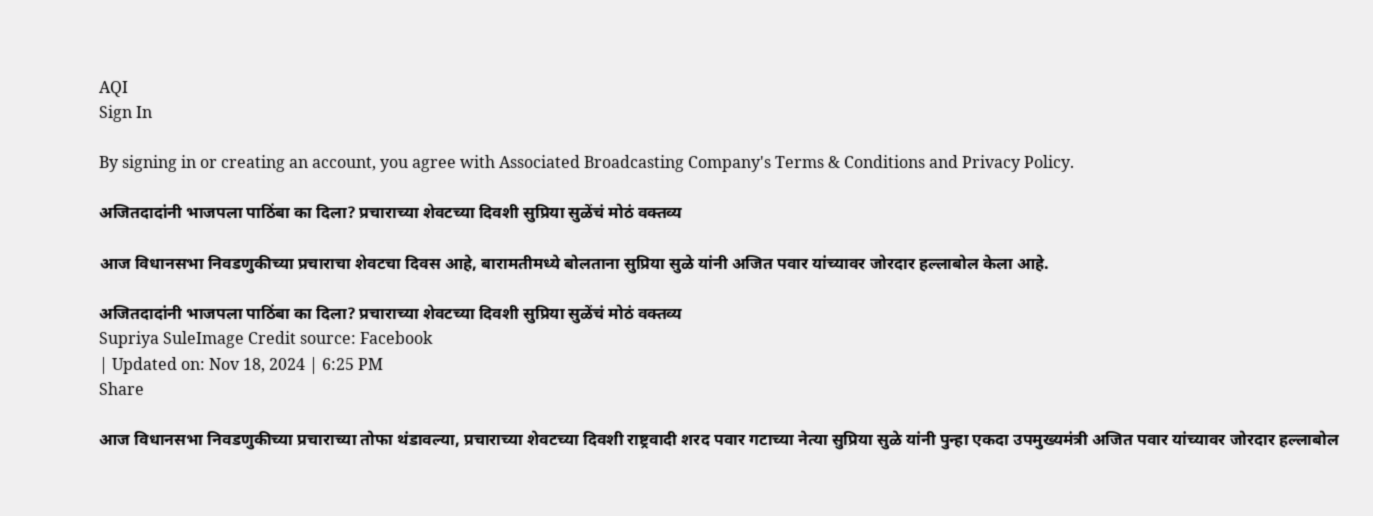AQI
Sign In

By signing in or creating an account, you agree with Associated Broadcasting Company's Terms & Conditions and Privacy Policy.

अजितदादांनी भाजपला पाठिंबा का दिला? प्रचाराच्या शेवटच्या दिवशी सुप्रिया सुळेंचं मोठं वक्तव्य

आज विधानसभा निवडणुकीच्या प्रचाराचा शेवटचा दिवस आहे, बारामतीमध्ये बोलताना सुप्रिया सुळे यांनी अजित पवार यांच्यावर जोरदार हल्लाबोल केला आहे.

अजितदादांनी भाजपला पाठिंबा का दिला? प्रचाराच्या शेवटच्या दिवशी सुप्रिया सुळेंचं मोठं वक्तव्य
Supriya SuleImage Credit source: Facebook
| Updated on: Nov 18, 2024 | 6:25 PM
Share

आज विधानसभा निवडणुकीच्या प्रचाराच्या तोफा थंडावल्या, प्रचाराच्या शेवटच्या दिवशी राष्ट्रवादी शरद पवार गटाच्या नेत्या सुप्रिया सुळे यांनी पुन्हा एकदा उपमुख्यमंत्री अजित पवार यांच्यावर जोरदार हल्लाबोल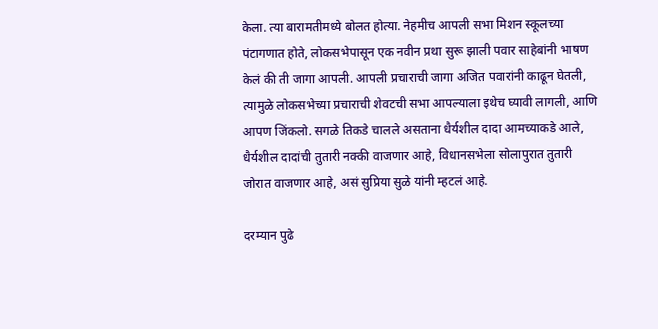केला. त्या बारामतीमध्ये बोलत होत्या. नेहमीच आपली सभा मिशन स्कूलच्या पंटागणात होते, लोकसभेपासून एक नवीन प्रथा सुरू झाली पवार साहेबांनी भाषण केलं की ती जागा आपली. आपली प्रचाराची जागा अजित पवारांनी काढून घेतली,  त्यामुळे लोकसभेच्या प्रचाराची शेवटची सभा आपल्याला इथेच घ्यावी लागली, आणि आपण जिंकलो. सगळे तिकडे चालले असताना धैर्यशील दादा आमच्याकडे आले, धैर्यशील दादांची तुतारी नक्की वाजणार आहे, विधानसभेला सोलापुरात तुतारी जोरात वाजणार आहे, असं सुप्रिया सुळे यांनी म्हटलं आहे.

दरम्यान पुढे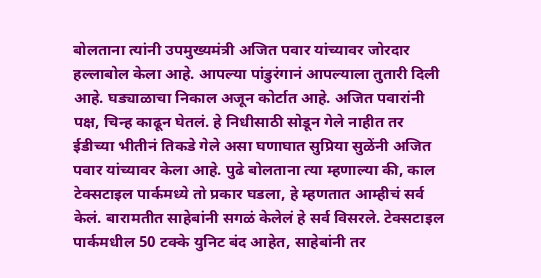बोलताना त्यांनी उपमुख्यमंत्री अजित पवार यांच्यावर जोरदार हल्लाबोल केला आहे. आपल्या पांडुरंगानं आपल्याला तुतारी दिली आहे. घड्याळाचा निकाल अजून कोर्टात आहे. अजित पवारांनी पक्ष, चिन्ह काढून घेतलं. हे निधीसाठी सोडून गेले नाहीत तर ईडीच्या भीतीनं तिकडे गेले असा घणाघात सुप्रिया सुळेंनी अजित पवार यांच्यावर केला आहे. पुढे बोलताना त्या म्हणाल्या की, काल टेक्सटाइल पार्कमध्ये तो प्रकार घडला, हे म्हणतात आम्हीचं सर्व केलं. बारामतीत साहेबांनी सगळं केलेलं हे सर्व विसरले. टेक्सटाइल पार्कमधील 50 टक्के युनिट बंद आहेत, साहेबांनी तर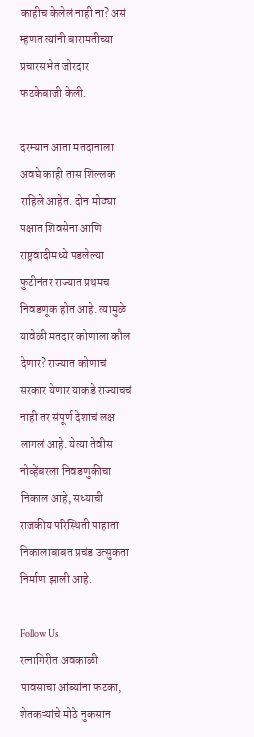काहीच केलेलं नाही ना? असं म्हणत त्यांनी बारामतीच्या प्रचारसभेत जोरदार फटकेबाजी केली.

दरम्यान आता मतदानाला अवघे काही तास शिल्लक राहिले आहेत. दोन मोठ्या पक्षात शिवसेना आणि राष्ट्रवादीमध्ये पडलेल्या फुटीनंतर राज्यात प्रथमच निवडणूक होत आहे. त्यामुळे यावेळी मतदार कोणाला कौल देणार? राज्यात कोणाचं सरकार येणार याकडे राज्याचचं नाही तर संपूर्ण देशाचं लक्ष लागलं आहे. येत्या तेवीस नोव्हेंबरला निवडणुकीचा निकाल आहे, सध्याची राजकीय परिस्थिती पाहाता निकालाबाबत प्रचंड उत्सुकता निर्माण झाली आहे.

Follow Us
रत्नागिरीत अवकाळी पावसाचा आंब्यांना फटका, शेतकऱ्यांचे मोठे नुकसान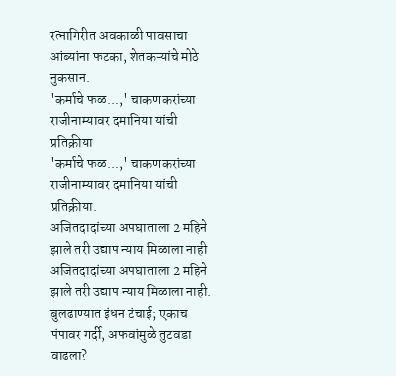रत्नागिरीत अवकाळी पावसाचा आंब्यांना फटका, शेतकऱ्यांचे मोठे नुकसान.
'कर्माचे फळ...,' चाकणकरांच्या राजीनाम्यावर दमानिया यांची प्रतिक्रीया
'कर्माचे फळ...,' चाकणकरांच्या राजीनाम्यावर दमानिया यांची प्रतिक्रीया.
अजितदादांच्या अपघाताला 2 महिने झाले तरी उद्याप न्याय मिळाला नाही
अजितदादांच्या अपघाताला 2 महिने झाले तरी उद्याप न्याय मिळाला नाही.
बुलढाण्यात इंधन टंचाई; एकाच पंपावर गर्दी, अफवांमुळे तुटवडा वाढला?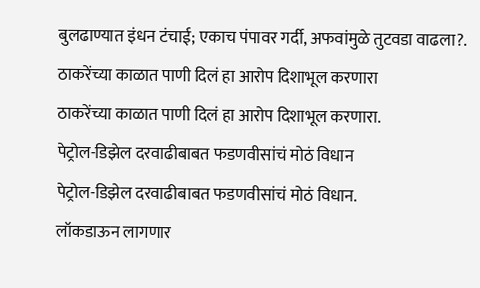बुलढाण्यात इंधन टंचाई; एकाच पंपावर गर्दी, अफवांमुळे तुटवडा वाढला?.
ठाकरेंच्या काळात पाणी दिलं हा आरोप दिशाभूल करणारा
ठाकरेंच्या काळात पाणी दिलं हा आरोप दिशाभूल करणारा.
पेट्रोल-डिझेल दरवाढीबाबत फडणवीसांचं मोठं विधान
पेट्रोल-डिझेल दरवाढीबाबत फडणवीसांचं मोठं विधान.
लॉकडाऊन लागणार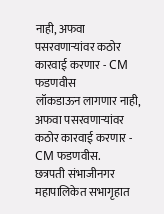नाही, अफवा पसरवणाऱ्यांवर कठोर कारवाई करणार - CM फडणवीस
लॉकडाऊन लागणार नाही, अफवा पसरवणाऱ्यांवर कठोर कारवाई करणार - CM फडणवीस.
छत्रपती संभाजीनगर महापालिकेत सभागृहात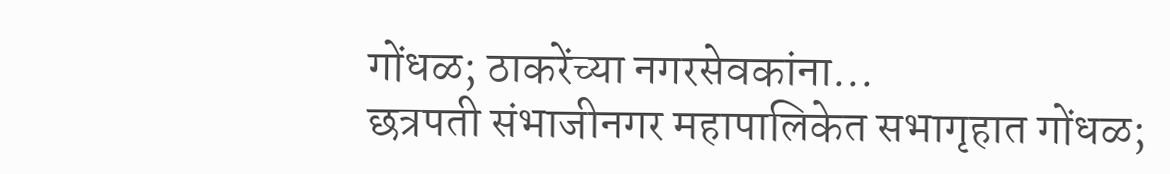गोंधळ; ठाकरेंच्या नगरसेवकांना...
छत्रपती संभाजीनगर महापालिकेत सभागृहात गोंधळ;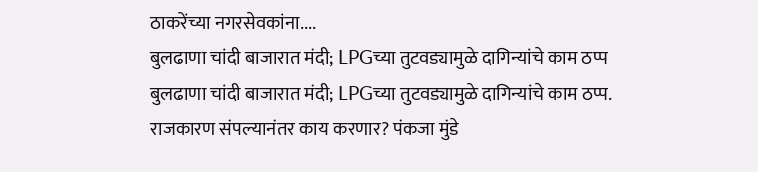ठाकरेंच्या नगरसेवकांना....
बुलढाणा चांदी बाजारात मंदी; LPGच्या तुटवड्यामुळे दागिन्यांचे काम ठप्प
बुलढाणा चांदी बाजारात मंदी; LPGच्या तुटवड्यामुळे दागिन्यांचे काम ठप्प.
राजकारण संपल्यानंतर काय करणार? पंकजा मुंडे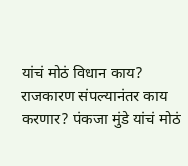यांचं मोठं विधान काय?
राजकारण संपल्यानंतर काय करणार? पंकजा मुंडे यांचं मोठं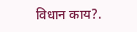विधान काय?.